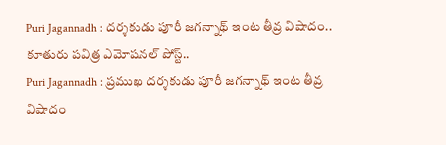Puri Jagannadh : దర్శకుడు పూరీ జగన్నాథ్ ఇంట తీవ్ర విషాదం.. కూతురు పవిత్ర ఎమోషనల్ పోస్ట్..
Puri Jagannadh : ప్రముఖ దర్శకుడు పూరీ జగన్నాథ్ ఇంట తీవ్ర విషాదం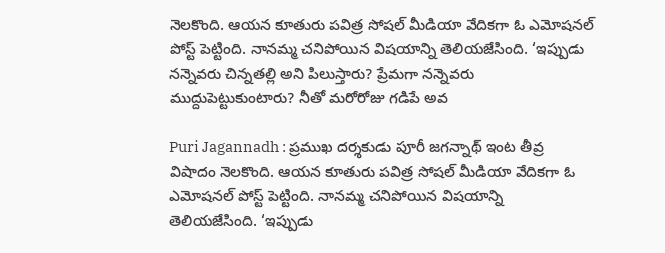నెలకొంది. ఆయన కూతురు పవిత్ర సోషల్ మీడియా వేదికగా ఓ ఎమోషనల్ పోస్ట్ పెట్టింది. నానమ్మ చనిపోయిన విషయాన్ని తెలియజేసింది. ‘ఇప్పుడు నన్నెవరు చిన్నతల్లి అని పిలుస్తారు? ప్రేమగా నన్నెవరు ముద్దుపెట్టుకుంటారు? నీతో మరోరోజు గడిపే అవ

Puri Jagannadh : ప్రముఖ దర్శకుడు పూరీ జగన్నాథ్ ఇంట తీవ్ర విషాదం నెలకొంది. ఆయన కూతురు పవిత్ర సోషల్ మీడియా వేదికగా ఓ ఎమోషనల్ పోస్ట్ పెట్టింది. నానమ్మ చనిపోయిన విషయాన్ని తెలియజేసింది. ‘ఇప్పుడు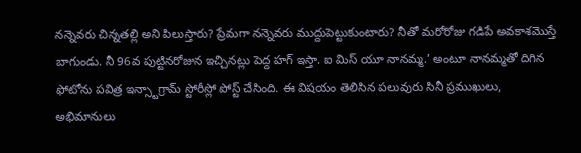నన్నెవరు చిన్నతల్లి అని పిలుస్తారు? ప్రేమగా నన్నెవరు ముద్దుపెట్టుకుంటారు? నీతో మరోరోజు గడిపే అవకాశమొస్తే బాగుండు. నీ 96వ పుట్టినరోజున ఇచ్చినట్లు పెద్ద హగ్ ఇస్తా. ఐ మిస్ యూ నానమ్మ.’ అంటూ నానమ్మతో దిగిన ఫోటోను పవిత్ర ఇన్స్టాగ్రామ్ స్టోరీస్లో పోస్ట్ చేసింది. ఈ విషయం తెలిసిన పలువురు సినీ ప్రముఖులు, అభిమానులు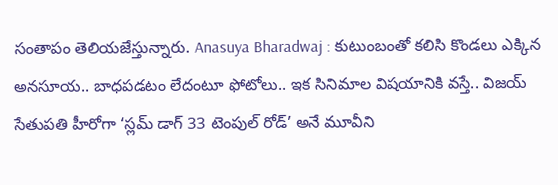సంతాపం తెలియజేస్తున్నారు. Anasuya Bharadwaj : కుటుంబంతో కలిసి కొండలు ఎక్కిన అనసూయ.. బాధపడటం లేదంటూ ఫోటోలు.. ఇక సినిమాల విషయానికి వస్తే.. విజయ్ సేతుపతి హీరోగా ‘స్లమ్ డాగ్ 33 టెంపుల్ రోడ్’ అనే మూవీని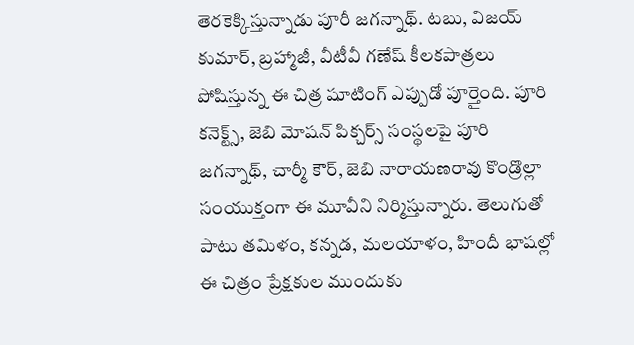తెరకెక్కిస్తున్నాడు పూరీ జగన్నాథ్. టబు, విజయ్ కుమార్, బ్రహ్మాజీ, వీటీవీ గణేష్ కీలకపాత్రలు పోషిస్తున్న ఈ చిత్ర షూటింగ్ ఎప్పుడో పూర్తైంది. పూరి కనెక్ట్స్, జెబి మోషన్ పిక్చర్స్ సంస్థలపై పూరి జగన్నాథ్, చార్మీ కౌర్, జెబి నారాయణరావు కొండ్రొల్లా సంయుక్తంగా ఈ మూవీని నిర్మిస్తున్నారు. తెలుగుతో పాటు తమిళం, కన్నడ, మలయాళం, హిందీ భాషల్లో ఈ చిత్రం ప్రేక్షకుల ముందుకు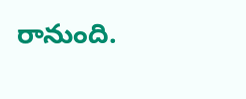రానుంది.